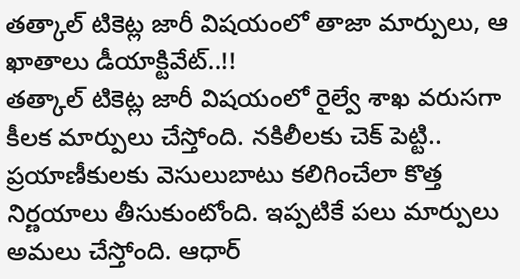తత్కాల్ టికెట్ల జారీ విషయంలో తాజా మార్పులు, ఆ ఖాతాలు డీయాక్టివేట్..!!
తత్కాల్ టికెట్ల జారీ విషయంలో రైల్వే శాఖ వరుసగా కీలక మార్పులు చేస్తోంది. నకిలీలకు చెక్ పెట్టి.. ప్రయాణీకులకు వెసులుబాటు కలిగించేలా కొత్త నిర్ణయాలు తీసుకుంటోంది. ఇప్పటికే పలు మార్పులు అమలు చేస్తోంది. ఆధార్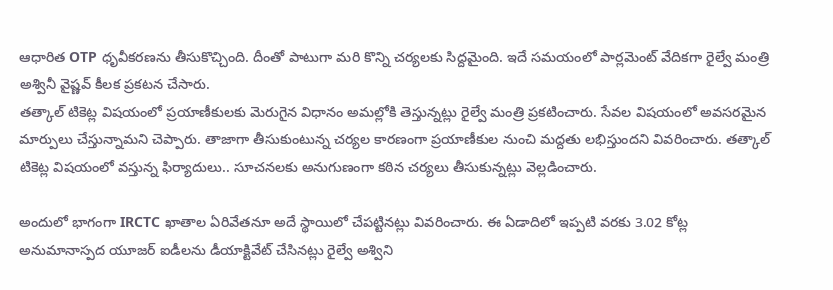ఆధారిత OTP ధృవీకరణను తీసుకొచ్చింది. దీంతో పాటుగా మరి కొన్ని చర్యలకు సిద్దమైంది. ఇదే సమయంలో పార్లమెంట్ వేదికగా రైల్వే మంత్రి అశ్వినీ వైష్ణవ్ కీలక ప్రకటన చేసారు.
తత్కాల్ టికెట్ల విషయంలో ప్రయాణీకులకు మెరుగైన విధానం అమల్లోకి తెస్తున్నట్లు రైల్వే మంత్రి ప్రకటించారు. సేవల విషయంలో అవసరమైన మార్పులు చేస్తున్నామని చెప్పారు. తాజాగా తీసుకుంటున్న చర్యల కారణంగా ప్రయాణీకుల నుంచి మద్దతు లభిస్తుందని వివరించారు. తత్కాల్ టికెట్ల విషయంలో వస్తున్న ఫిర్యాదులు.. సూచనలకు అనుగుణంగా కఠిన చర్యలు తీసుకున్నట్లు వెల్లడించారు.

అందులో భాగంగా IRCTC ఖాతాల ఏరివేతనూ అదే స్థాయిలో చేపట్టినట్లు వివరించారు. ఈ ఏడాదిలో ఇప్పటి వరకు 3.02 కోట్ల అనుమానాస్పద యూజర్ ఐడీలను డీయాక్టివేట్ చేసినట్లు రైల్వే అశ్విని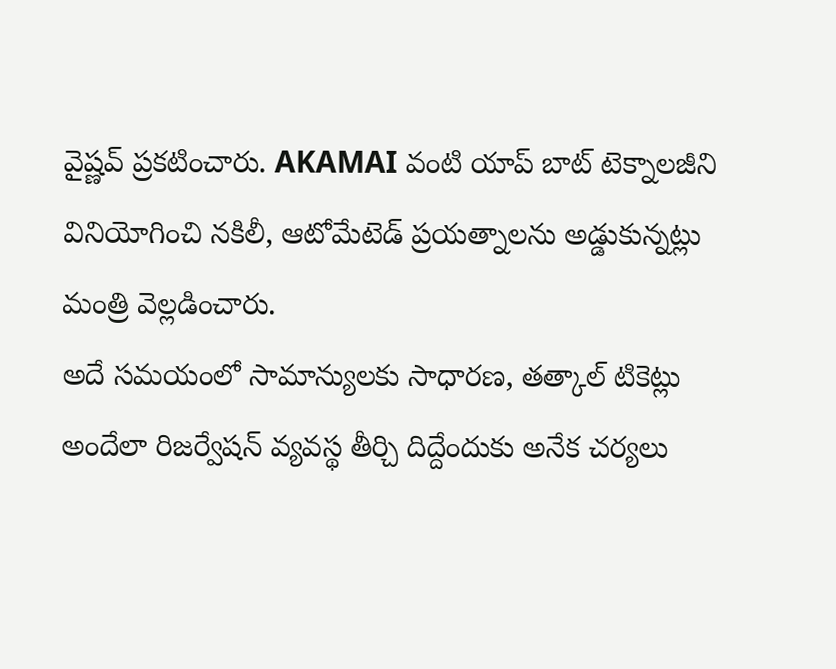వైష్ణవ్ ప్రకటించారు. AKAMAI వంటి యాప్ బాట్ టెక్నాలజీని వినియోగించి నకిలీ, ఆటోమేటెడ్ ప్రయత్నాలను అడ్డుకున్నట్లు మంత్రి వెల్లడించారు.
అదే సమయంలో సామాన్యులకు సాధారణ, తత్కాల్ టికెట్లు అందేలా రిజర్వేషన్ వ్యవస్థ తీర్చి దిద్దేందుకు అనేక చర్యలు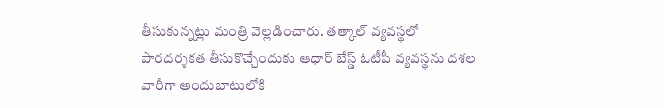తీసుకున్నట్లు మంత్రి వెల్లడించారు. తత్కాల్ వ్యవస్థలో పారదర్శకత తీసుకొచ్చేందుకు ఆధార్ బేస్డ్ ఓటీపీ వ్యవస్థను దశల వారీగా అందుబాటులోకి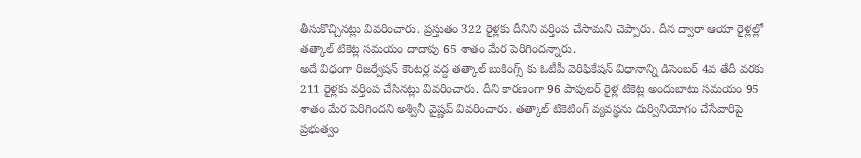తీసుకొచ్చినట్లు వివరించారు. ప్రస్తుతం 322 రైళ్లకు దీనిని వర్తింప చేసామని చెప్పారు. దీన ద్వారా ఆయా రైళ్లల్లో తత్కాల్ టికెట్ల సమయం దాదాపు 65 శాతం మేర పెరిగిందన్నారు.
అదే విధంగా రిజర్వేషన్ కౌంటర్ల వద్ద తత్కాల్ బుకింగ్స్ కు ఓటీపీ వెరిఫికేషన్ విధానాన్ని డిసెంబర్ 4వ తేదీ వరకు 211 రైళ్లకు వర్తింప చేసినట్లు వివరించారు. దీని కారణంగా 96 పాపులర్ రైళ్ల టికెట్ల అందుబాటు సమయం 95 శాతం మేర పెరిగిందని అశ్వినీ వైష్ణవ్ వివరించారు. తత్కాల్ టికెటింగ్ వ్యవస్థను దుర్వినియోగం చేసేవారిపై ప్రభుత్వం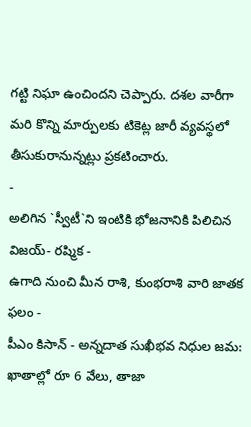గట్టి నిఘా ఉంచిందని చెప్పారు. దశల వారీగా మరి కొన్ని మార్పులకు టికెట్ల జారీ వ్యవస్థలో తీసుకురానున్నట్లు ప్రకటించారు.
-
అలిగిన `స్వీటీ`ని ఇంటికి భోజనానికి పిలిచిన విజయ్- రష్మిక -
ఉగాది నుంచి మీన రాశి, కుంభరాశి వారి జాతక ఫలం -
పీఎం కిసాన్ - అన్నదాత సుఖీభవ నిధుల జమ: ఖాతాల్లో రూ 6 వేలు, తాజా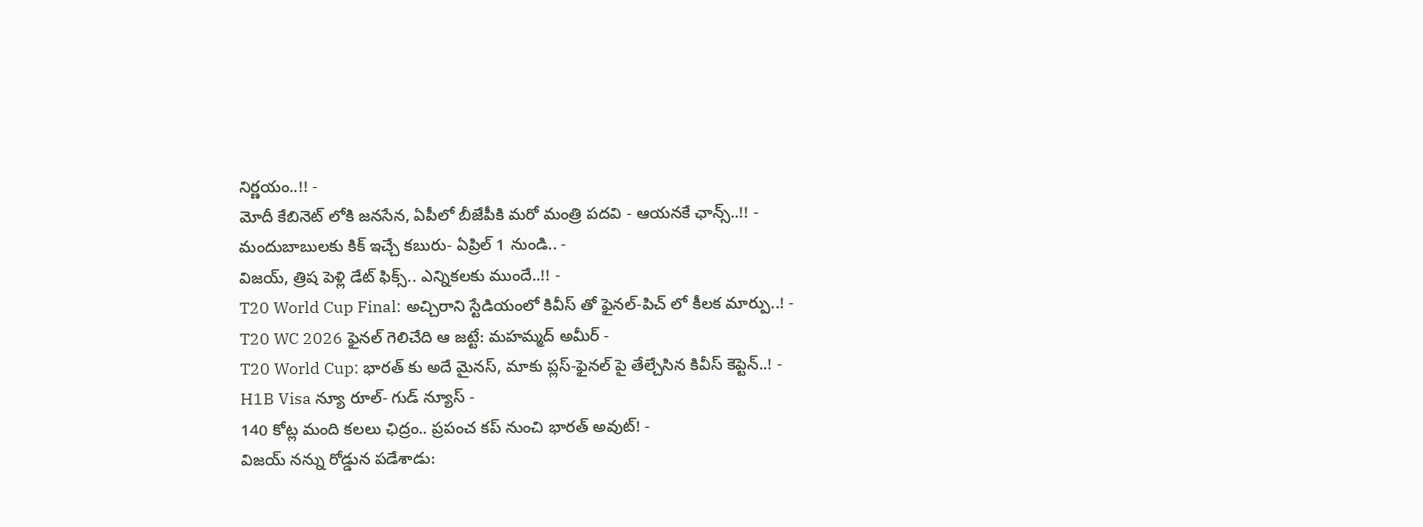నిర్ణయం..!! -
మోదీ కేబినెట్ లోకి జనసేన, ఏపీలో బీజేపీకి మరో మంత్రి పదవి - ఆయనకే ఛాన్స్..!! -
మందుబాబులకు కిక్ ఇచ్చే కబురు- ఏప్రిల్ 1 నుండి.. -
విజయ్, త్రిష పెళ్లి డేట్ ఫిక్స్.. ఎన్నికలకు ముందే..!! -
T20 World Cup Final: అచ్చిరాని స్టేడియంలో కివీస్ తో ఫైనల్-పిచ్ లో కీలక మార్పు..! -
T20 WC 2026 ఫైనల్ గెలిచేది ఆ జట్టే: మహమ్మద్ అమీర్ -
T20 World Cup: భారత్ కు అదే మైనస్, మాకు ప్లస్-ఫైనల్ పై తేల్చేసిన కివీస్ కెప్టెన్..! -
H1B Visa న్యూ రూల్- గుడ్ న్యూస్ -
140 కోట్ల మంది కలలు ఛిద్రం.. ప్రపంచ కప్ నుంచి భారత్ అవుట్! -
విజయ్ నన్ను రోడ్డున పడేశాడు: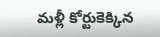మళ్లీ కోర్టుకెక్కిన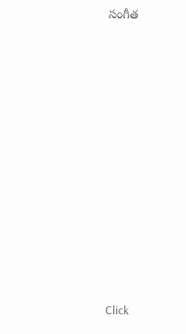సంగీత












Click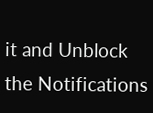it and Unblock the Notifications